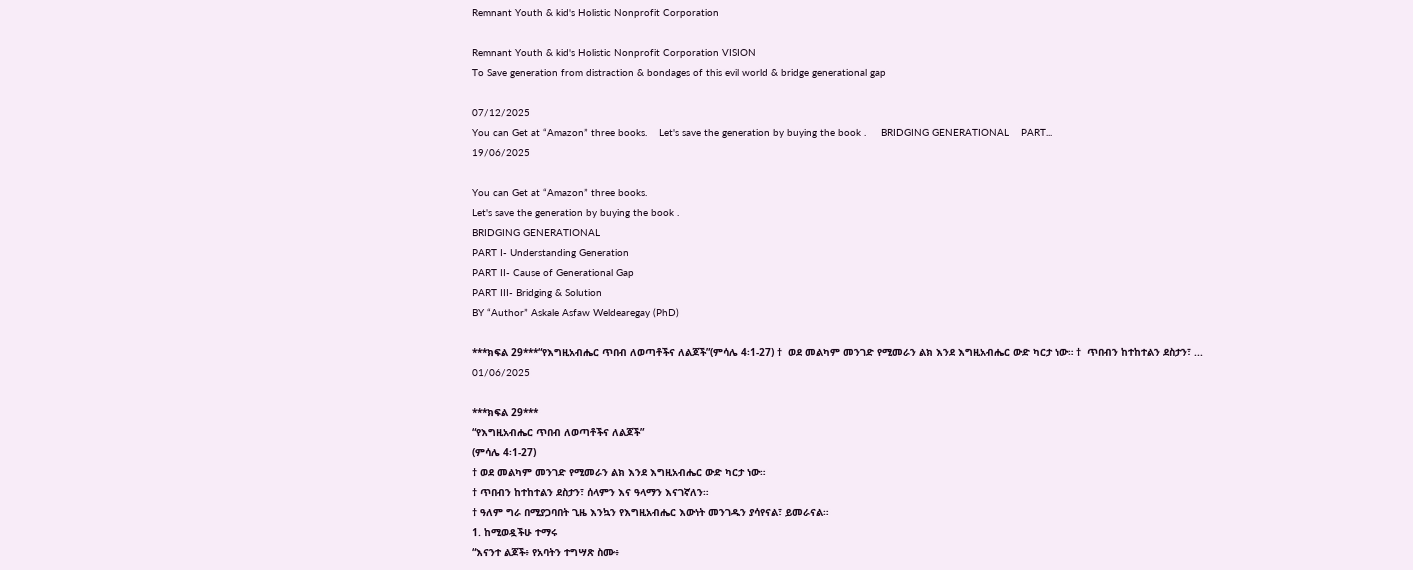Remnant Youth & kid's Holistic Nonprofit Corporation

Remnant Youth & kid's Holistic Nonprofit Corporation VISION
To Save generation from distraction & bondages of this evil world & bridge generational gap

07/12/2025
You can Get at “Amazon” three books.    Let's save the generation by buying the book .     BRIDGING GENERATIONAL    PART...
19/06/2025

You can Get at “Amazon” three books.
Let's save the generation by buying the book .
BRIDGING GENERATIONAL
PART I- Understanding Generation
PART II- Cause of Generational Gap
PART III- Bridging & Solution
BY “Author” Askale Asfaw Weldearegay (PhD)

***ክፍል 29***“የእግዚአብሔር ጥበብ ለወጣቶችና ለልጆች”(ምሳሌ 4፡1-27) †  ወደ መልካም መንገድ የሚመራን ልክ እንደ እግዚአብሔር ውድ ካርታ ነው። †  ጥበብን ከተከተልን ደስታን፣ ...
01/06/2025

***ክፍል 29***
“የእግዚአብሔር ጥበብ ለወጣቶችና ለልጆች”
(ምሳሌ 4፡1-27)
† ወደ መልካም መንገድ የሚመራን ልክ እንደ እግዚአብሔር ውድ ካርታ ነው።
† ጥበብን ከተከተልን ደስታን፣ ሰላምን እና ዓላማን እናገኛለን።
† ዓለም ግራ በሚያጋባበት ጊዜ እንኳን የእግዚአብሔር እውነት መንገዱን ያሳየናል፣ ይመራናል።
1. ከሚወዷችሁ ተማሩ
“እናንተ ልጆች፥ የአባትን ተግሣጽ ስሙ፥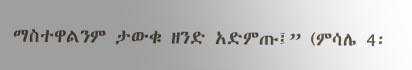ማስተዋልንም ታውቁ ዘንድ አድምጡ፤” (ምሳሌ 4፡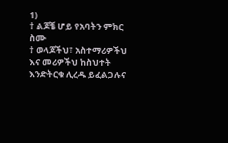1)
† ልጆቼ ሆይ የአባትን ምክር ስሙ
† ወላጆችህ፣ አስተማሪዎችህ እና መሪዎችህ ከስህተት እንድትርቁ ሊረዱ ይፈልጋሉና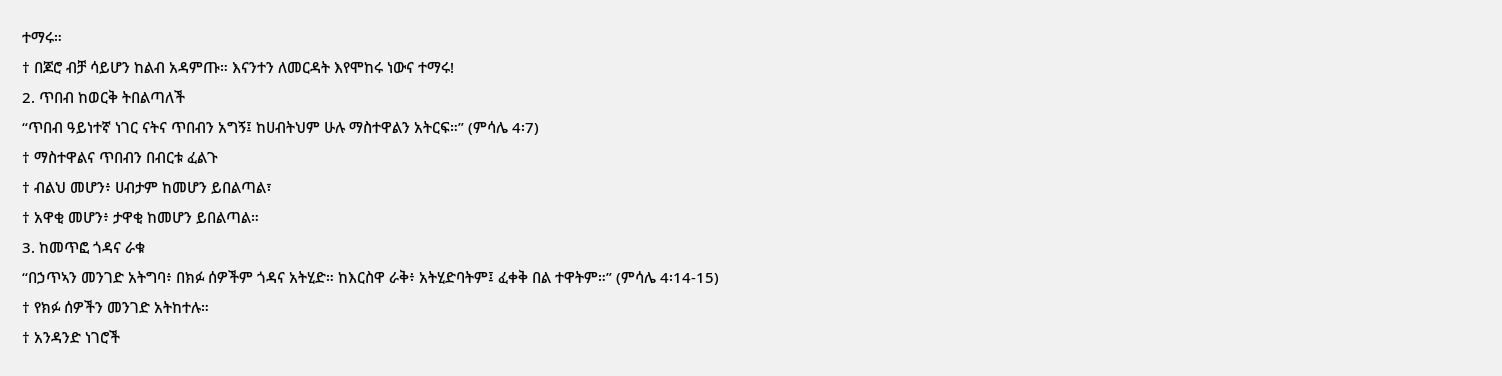ተማሩ።
† በጆሮ ብቻ ሳይሆን ከልብ አዳምጡ። እናንተን ለመርዳት እየሞከሩ ነውና ተማሩ!
2. ጥበብ ከወርቅ ትበልጣለች
“ጥበብ ዓይነተኛ ነገር ናትና ጥበብን አግኝ፤ ከሀብትህም ሁሉ ማስተዋልን አትርፍ።” (ምሳሌ 4፡7)
† ማስተዋልና ጥበብን በብርቱ ፈልጉ
† ብልህ መሆን፥ ሀብታም ከመሆን ይበልጣል፣
† አዋቂ መሆን፥ ታዋቂ ከመሆን ይበልጣል።
3. ከመጥፎ ጎዳና ራቁ
“በኃጥኣን መንገድ አትግባ፥ በክፉ ሰዎችም ጎዳና አትሂድ። ከእርስዋ ራቅ፥ አትሂድባትም፤ ፈቀቅ በል ተዋትም።” (ምሳሌ 4፡14-15)
† የክፉ ሰዎችን መንገድ አትከተሉ።
† አንዳንድ ነገሮች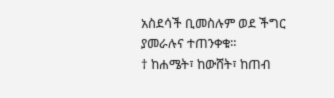አስደሳች ቢመስሉም ወደ ችግር ያመራሉና ተጠንቀቁ።
† ከሐሜት፣ ከውሸት፣ ከጠብ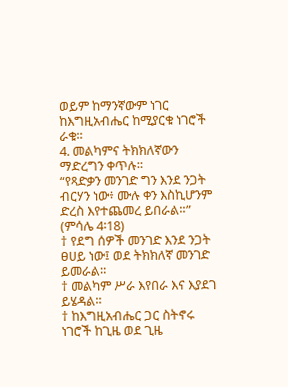ወይም ከማንኛውም ነገር ከእግዚአብሔር ከሚያርቁ ነገሮች ራቁ።
4. መልካምና ትክክለኛውን ማድረግን ቀጥሉ።
“የጻድቃን መንገድ ግን እንደ ንጋት ብርሃን ነው፥ ሙሉ ቀን እስኪሆንም ድረስ እየተጨመረ ይበራል።” (ምሳሌ 4፡18)
† የደግ ሰዎች መንገድ እንደ ንጋት ፀሀይ ነው፤ ወደ ትክክለኛ መንገድ ይመራል።
† መልካም ሥራ እየበራ እና እያደገ ይሄዳል።
† ከእግዚአብሔር ጋር ስትኖሩ ነገሮች ከጊዜ ወደ ጊዜ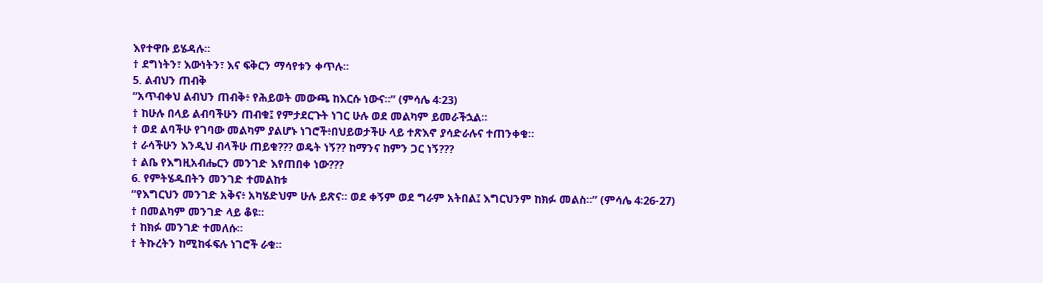እየተዋቡ ይሄዳሉ።
† ደግነትን፣ እውነትን፣ እና ፍቅርን ማሳየቱን ቀጥሉ።
5. ልብህን ጠብቅ
“አጥብቀህ ልብህን ጠብቅ፥ የሕይወት መውጫ ከእርሱ ነውና።” (ምሳሌ 4፡23)
† ከሁሉ በላይ ልብባችሁን ጠብቁ፤ የምታደርጉት ነገር ሁሉ ወደ መልካም ይመራችኋል።
† ወደ ልባችሁ የገባው መልካም ያልሆኑ ነገሮች፥በህይወታችሁ ላይ ተጽእኖ ያሳድራሉና ተጠንቀቁ።
† ራሳችሁን እንዲህ ብላችሁ ጠይቁ??? ወዴት ነኝ?? ከማንና ከምን ጋር ነኝ???
† ልቤ የእግዚአብሔርን መንገድ እየጠበቀ ነው???
6. የምትሄዱበትን መንገድ ተመልከቱ
“የእግርህን መንገድ አቅና፥ አካሄድህም ሁሉ ይጽና። ወደ ቀኝም ወደ ግራም አትበል፤ እግርህንም ከክፉ መልስ።” (ምሳሌ 4፡26-27)
† በመልካም መንገድ ላይ ቆዩ።
† ከክፉ መንገድ ተመለሱ።
† ትኩረትን ከሚከፋፍሉ ነገሮች ራቁ።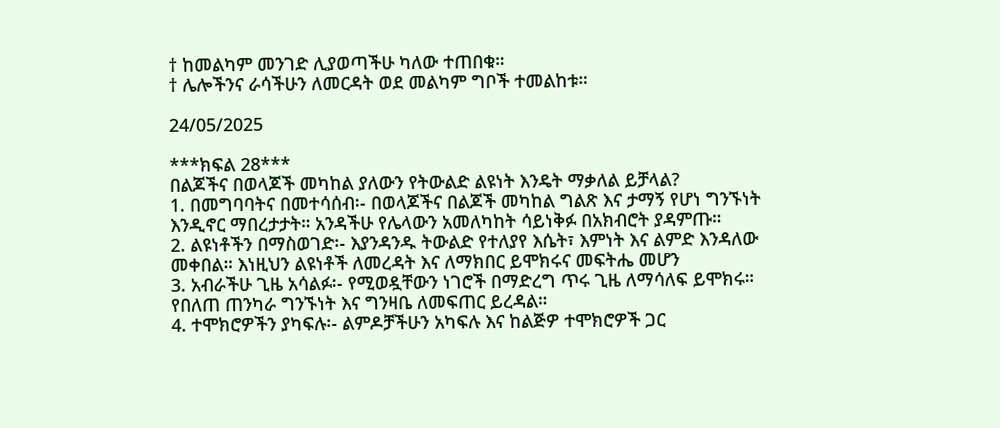† ከመልካም መንገድ ሊያወጣችሁ ካለው ተጠበቁ።
† ሌሎችንና ራሳችሁን ለመርዳት ወደ መልካም ግቦች ተመልከቱ።

24/05/2025

***ክፍል 28***
በልጆችና በወላጆች መካከል ያለውን የትውልድ ልዩነት እንዴት ማቃለል ይቻላል?
1. በመግባባትና በመተሳሰብ፡- በወላጆችና በልጆች መካከል ግልጽ እና ታማኝ የሆነ ግንኙነት እንዲኖር ማበረታታት። አንዳችሁ የሌላውን አመለካከት ሳይነቅፉ በአክብሮት ያዳምጡ።
2. ልዩነቶችን በማስወገድ፡- እያንዳንዱ ትውልድ የተለያየ እሴት፣ እምነት እና ልምድ እንዳለው መቀበል። እነዚህን ልዩነቶች ለመረዳት እና ለማክበር ይሞክሩና መፍትሔ መሆን
3. አብራችሁ ጊዜ አሳልፉ፡- የሚወዷቸውን ነገሮች በማድረግ ጥሩ ጊዜ ለማሳለፍ ይሞክሩ። የበለጠ ጠንካራ ግንኙነት እና ግንዛቤ ለመፍጠር ይረዳል።
4. ተሞክሮዎችን ያካፍሉ፡- ልምዶቻችሁን አካፍሉ እና ከልጅዎ ተሞክሮዎች ጋር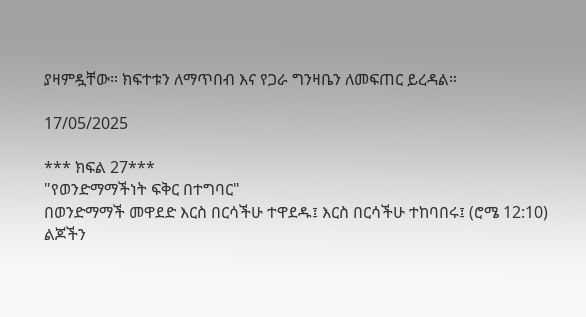ያዛምዷቸው። ክፍተቱን ለማጥበብ እና የጋራ ግንዛቤን ለመፍጠር ይረዳል።

17/05/2025

*** ክፍል 27***
"የወንድማማችነት ፍቅር በተግባር"
በወንድማማች መዋደድ እርስ በርሳችሁ ተዋደዱ፤ እርስ በርሳችሁ ተከባበሩ፤ (ሮሜ 12:10)
ልጆችን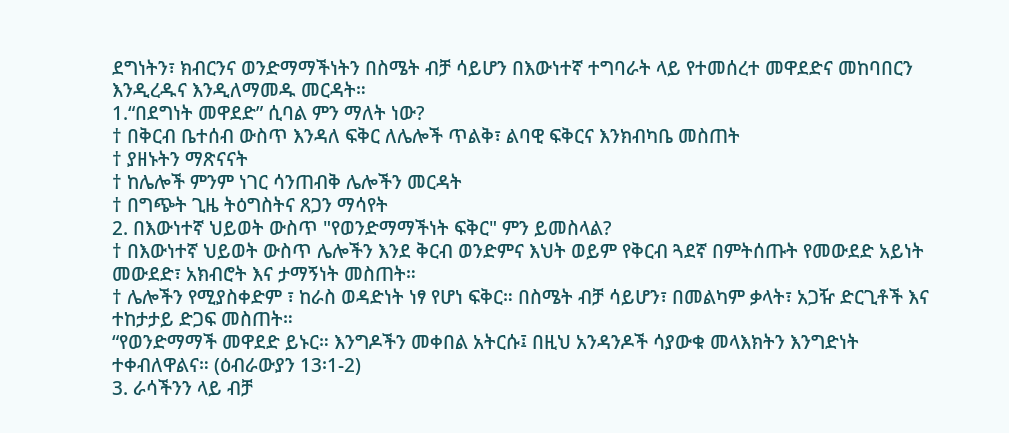ደግነትን፣ ክብርንና ወንድማማችነትን በስሜት ብቻ ሳይሆን በእውነተኛ ተግባራት ላይ የተመሰረተ መዋደድና መከባበርን እንዲረዱና እንዲለማመዱ መርዳት።
1.“በደግነት መዋደድ” ሲባል ምን ማለት ነው?
† በቅርብ ቤተሰብ ውስጥ እንዳለ ፍቅር ለሌሎች ጥልቅ፣ ልባዊ ፍቅርና እንክብካቤ መስጠት
† ያዘኑትን ማጽናናት
† ከሌሎች ምንም ነገር ሳንጠብቅ ሌሎችን መርዳት
† በግጭት ጊዜ ትዕግስትና ጸጋን ማሳየት
2. በእውነተኛ ህይወት ውስጥ "የወንድማማችነት ፍቅር" ምን ይመስላል?
† በእውነተኛ ህይወት ውስጥ ሌሎችን እንደ ቅርብ ወንድምና እህት ወይም የቅርብ ጓደኛ በምትሰጡት የመውደድ አይነት መውደድ፣ አክብሮት እና ታማኝነት መስጠት።
† ሌሎችን የሚያስቀድም ፣ ከራስ ወዳድነት ነፃ የሆነ ፍቅር። በስሜት ብቻ ሳይሆን፣ በመልካም ቃላት፣ አጋዥ ድርጊቶች እና ተከታታይ ድጋፍ መስጠት።
“የወንድማማች መዋደድ ይኑር። እንግዶችን መቀበል አትርሱ፤ በዚህ አንዳንዶች ሳያውቁ መላእክትን እንግድነት ተቀብለዋልና። (ዕብራውያን 13፡1-2)
3. ራሳችንን ላይ ብቻ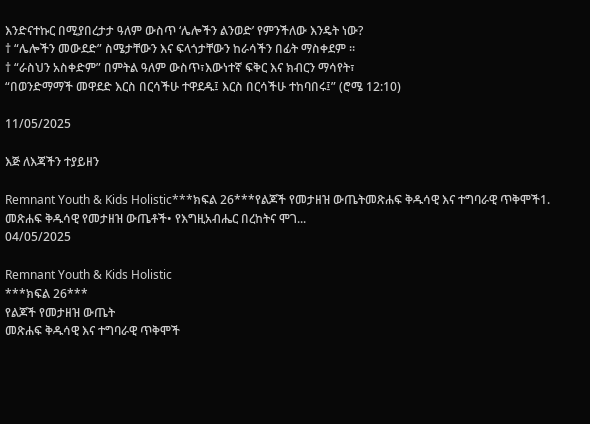እንድናተኩር በሚያበረታታ ዓለም ውስጥ ‘ሌሎችን ልንወድ’ የምንችለው እንዴት ነው?
† “ሌሎችን መውደድ” ስሜታቸውን እና ፍላጎታቸውን ከራሳችን በፊት ማስቀደም ።
† “ራስህን አስቀድም” በምትል ዓለም ውስጥ፣እውነተኛ ፍቅር እና ክብርን ማሳየት፣
“በወንድማማች መዋደድ እርስ በርሳችሁ ተዋደዱ፤ እርስ በርሳችሁ ተከባበሩ፤” (ሮሜ 12:10)

11/05/2025

እጅ ለእጃችን ተያይዘን

Remnant Youth & Kids Holistic***ክፍል 26***የልጆች የመታዘዝ ውጤትመጽሐፍ ቅዱሳዊ እና ተግባራዊ ጥቅሞች1. መጽሐፍ ቅዱሳዊ የመታዘዝ ውጤቶች• የእግዚአብሔር በረከትና ሞገ...
04/05/2025

Remnant Youth & Kids Holistic
***ክፍል 26***
የልጆች የመታዘዝ ውጤት
መጽሐፍ ቅዱሳዊ እና ተግባራዊ ጥቅሞች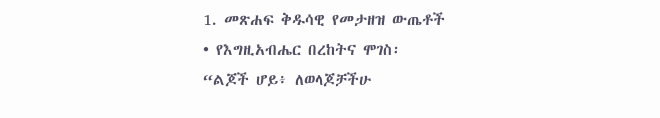1. መጽሐፍ ቅዱሳዊ የመታዘዝ ውጤቶች
• የእግዚአብሔር በረከትና ሞገስ፡
“ልጆች ሆይ፥ ለወላጆቻችሁ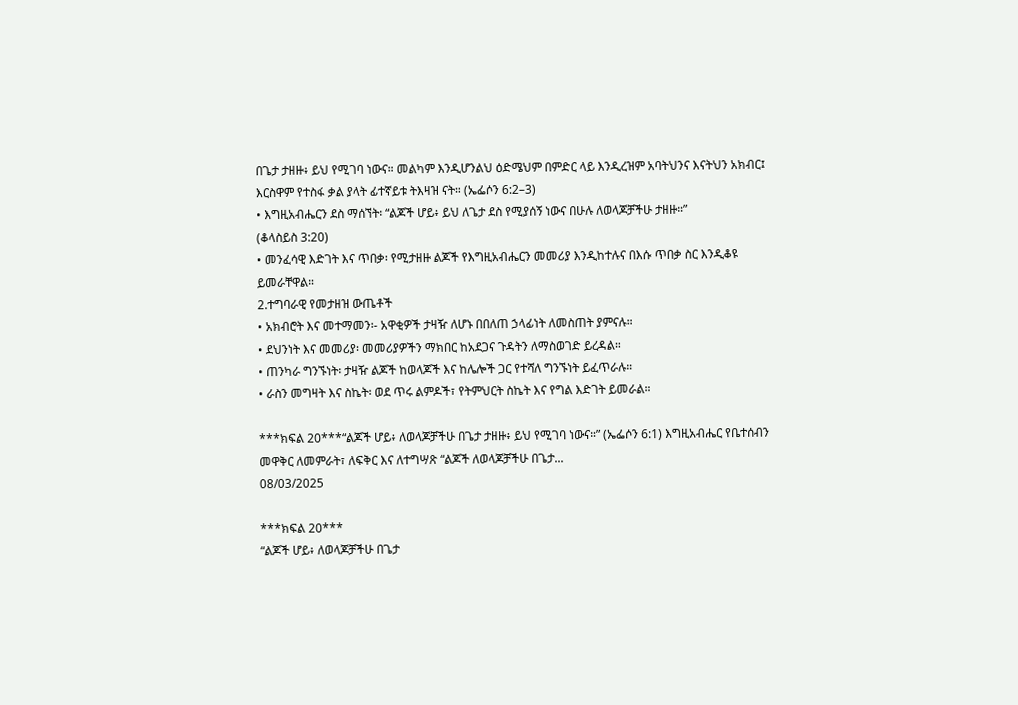በጌታ ታዘዙ፥ ይህ የሚገባ ነውና። መልካም እንዲሆንልህ ዕድሜህም በምድር ላይ እንዲረዝም አባትህንና እናትህን አክብር፤ እርስዋም የተስፋ ቃል ያላት ፊተኛይቱ ትእዛዝ ናት። (ኤፌሶን 6:2–3)
• እግዚአብሔርን ደስ ማሰኘት፡ “ልጆች ሆይ፥ ይህ ለጌታ ደስ የሚያሰኝ ነውና በሁሉ ለወላጆቻችሁ ታዘዙ።”
(ቆላስይስ 3:20)
• መንፈሳዊ እድገት እና ጥበቃ፡ የሚታዘዙ ልጆች የእግዚአብሔርን መመሪያ እንዲከተሉና በእሱ ጥበቃ ስር እንዲቆዩ ይመራቸዋል።
2.ተግባራዊ የመታዘዝ ውጤቶች
• አክብሮት እና መተማመን፡- አዋቂዎች ታዛዥ ለሆኑ በበለጠ ኃላፊነት ለመስጠት ያምናሉ።
• ደህንነት እና መመሪያ፡ መመሪያዎችን ማክበር ከአደጋና ጉዳትን ለማስወገድ ይረዳል።
• ጠንካራ ግንኙነት፡ ታዛዥ ልጆች ከወላጆች እና ከሌሎች ጋር የተሻለ ግንኙነት ይፈጥራሉ።
• ራስን መግዛት እና ስኬት፡ ወደ ጥሩ ልምዶች፣ የትምህርት ስኬት እና የግል እድገት ይመራል።

***ክፍል 20***“ልጆች ሆይ፥ ለወላጆቻችሁ በጌታ ታዘዙ፥ ይህ የሚገባ ነውና።” (ኤፌሶን 6:1) እግዚአብሔር የቤተሰብን መዋቅር ለመምራት፣ ለፍቅር እና ለተግሣጽ “ልጆች ለወላጆቻችሁ በጌታ...
08/03/2025

***ክፍል 20***
“ልጆች ሆይ፥ ለወላጆቻችሁ በጌታ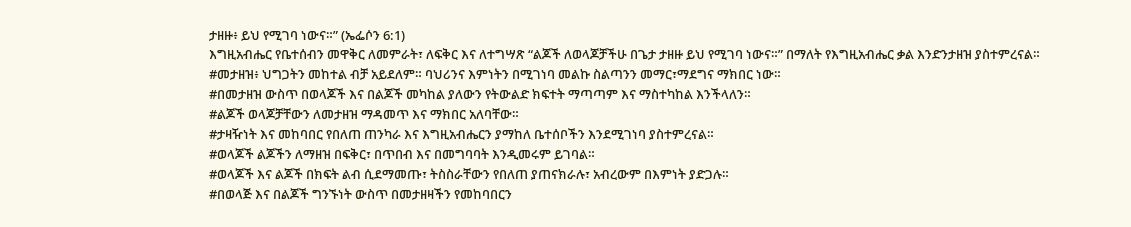ታዘዙ፥ ይህ የሚገባ ነውና።” (ኤፌሶን 6:1)
እግዚአብሔር የቤተሰብን መዋቅር ለመምራት፣ ለፍቅር እና ለተግሣጽ “ልጆች ለወላጆቻችሁ በጌታ ታዘዙ ይህ የሚገባ ነውና።” በማለት የእግዚአብሔር ቃል እንድንታዘዝ ያስተምረናል።
#መታዘዝ፥ ህግጋትን መከተል ብቻ አይደለም። ባህሪንና እምነትን በሚገነባ መልኩ ስልጣንን መማር፣ማደግና ማክበር ነው።
#በመታዘዝ ውስጥ በወላጆች እና በልጆች መካከል ያለውን የትውልድ ክፍተት ማጣጣም እና ማስተካከል እንችላለን።
#ልጆች ወላጆቻቸውን ለመታዘዝ ማዳመጥ እና ማክበር አለባቸው።
#ታዛዥነት እና መከባበር የበለጠ ጠንካራ እና እግዚአብሔርን ያማከለ ቤተሰቦችን እንደሚገነባ ያስተምረናል።
#ወላጆች ልጆችን ለማዘዝ በፍቅር፣ በጥበብ እና በመግባባት እንዲመሩም ይገባል።
#ወላጆች እና ልጆች በክፍት ልብ ሲደማመጡ፣ ትስስራቸውን የበለጠ ያጠናክራሉ፣ አብረውም በእምነት ያድጋሉ።
#በወላጅ እና በልጆች ግንኙነት ውስጥ በመታዘዛችን የመከባበርን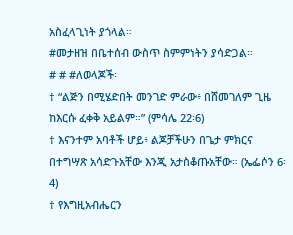አስፈላጊነት ያጎላል።
#መታዘዝ በቤተሰብ ውስጥ ስምምነትን ያሳድጋል።
# # #ለወላጆች፡
† “ልጅን በሚሄድበት መንገድ ምራው፥ በሸመገለም ጊዜ ከእርሱ ፈቀቅ አይልም።” (ምሳሌ 22፡6)
† እናንተም አባቶች ሆይ፥ ልጆቻችሁን በጌታ ምክርና በተግሣጽ አሳድጉአቸው እንጂ አታስቆጡአቸው። (ኤፌሶን 6፡4)
† የእግዚአብሔርን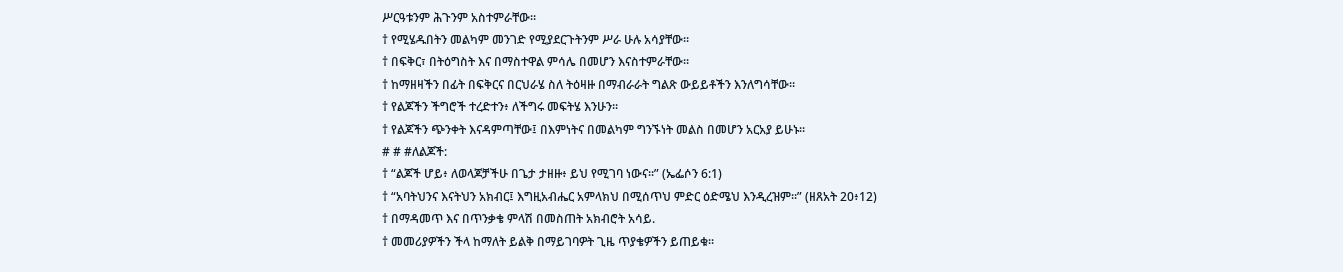ሥርዓቱንም ሕጉንም አስተምራቸው።
† የሚሄዱበትን መልካም መንገድ የሚያደርጉትንም ሥራ ሁሉ አሳያቸው።
† በፍቅር፣ በትዕግስት እና በማስተዋል ምሳሌ በመሆን እናስተምራቸው።
† ከማዘዛችን በፊት በፍቅርና በርህራሄ ስለ ትዕዛዙ በማብራራት ግልጽ ውይይቶችን እንለግሳቸው።
† የልጆችን ችግሮች ተረድተን፥ ለችግሩ መፍትሄ እንሁን።
† የልጆችን ጭንቀት እናዳምጣቸው፤ በእምነትና በመልካም ግንኙነት መልስ በመሆን አርአያ ይሁኑ።
# # #ለልጆች:
† “ልጆች ሆይ፥ ለወላጆቻችሁ በጌታ ታዘዙ፥ ይህ የሚገባ ነውና።” (ኤፌሶን 6:1)
† “አባትህንና እናትህን አክብር፤ እግዚአብሔር አምላክህ በሚሰጥህ ምድር ዕድሜህ እንዲረዝም።” (ዘጸአት 20፥12)
† በማዳመጥ እና በጥንቃቄ ምላሽ በመስጠት አክብሮት አሳይ.
† መመሪያዎችን ችላ ከማለት ይልቅ በማይገባዎት ጊዜ ጥያቄዎችን ይጠይቁ።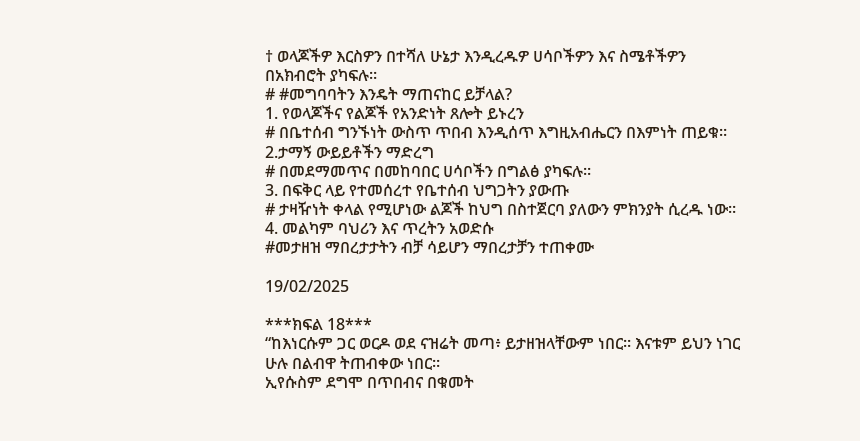† ወላጆችዎ እርስዎን በተሻለ ሁኔታ እንዲረዱዎ ሀሳቦችዎን እና ስሜቶችዎን በአክብሮት ያካፍሉ።
# #መግባባትን እንዴት ማጠናከር ይቻላል?
1. የወላጆችና የልጆች የአንድነት ጸሎት ይኑረን
# በቤተሰብ ግንኙነት ውስጥ ጥበብ እንዲሰጥ እግዚአብሔርን በእምነት ጠይቁ።
2.ታማኝ ውይይቶችን ማድረግ
# በመደማመጥና በመከባበር ሀሳቦችን በግልፅ ያካፍሉ።
3. በፍቅር ላይ የተመሰረተ የቤተሰብ ህግጋትን ያውጡ
# ታዛዥነት ቀላል የሚሆነው ልጆች ከህግ በስተጀርባ ያለውን ምክንያት ሲረዱ ነው።
4. መልካም ባህሪን እና ጥረትን አወድሱ
#መታዘዝ ማበረታታትን ብቻ ሳይሆን ማበረታቻን ተጠቀሙ

19/02/2025

***ክፍል 18***
“ከእነርሱም ጋር ወርዶ ወደ ናዝሬት መጣ፥ ይታዘዝላቸውም ነበር። እናቱም ይህን ነገር ሁሉ በልብዋ ትጠብቀው ነበር።
ኢየሱስም ደግሞ በጥበብና በቁመት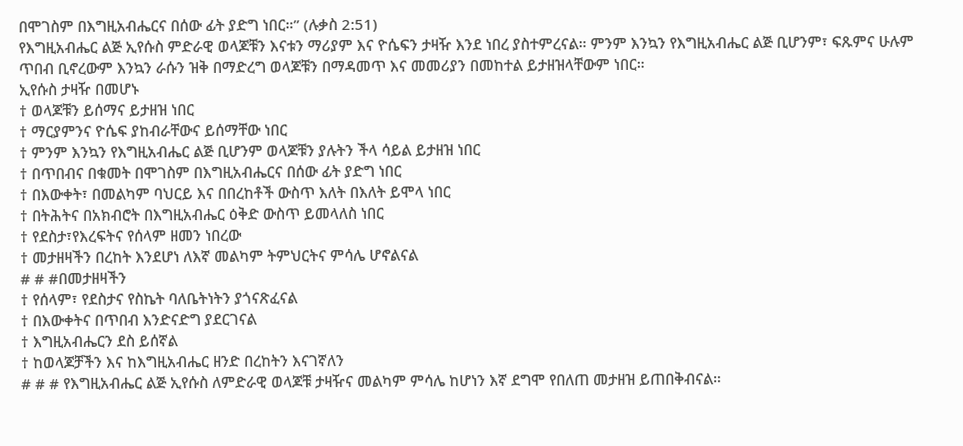በሞገስም በእግዚአብሔርና በሰው ፊት ያድግ ነበር።” (ሉቃስ 2:51)
የእግዚአብሔር ልጅ ኢየሱስ ምድራዊ ወላጆቹን እናቱን ማሪያም እና ዮሴፍን ታዛዥ እንደ ነበረ ያስተምረናል። ምንም እንኳን የእግዚአብሔር ልጅ ቢሆንም፣ ፍጹምና ሁሉም ጥበብ ቢኖረውም እንኳን ራሱን ዝቅ በማድረግ ወላጆቹን በማዳመጥ እና መመሪያን በመከተል ይታዘዝላቸውም ነበር።
ኢየሱስ ታዛዥ በመሆኑ
† ወላጆቹን ይሰማና ይታዘዝ ነበር
† ማርያምንና ዮሴፍ ያከብራቸውና ይሰማቸው ነበር
† ምንም እንኳን የእግዚአብሔር ልጅ ቢሆንም ወላጆቹን ያሉትን ችላ ሳይል ይታዘዝ ነበር
† በጥበብና በቁመት በሞገስም በእግዚአብሔርና በሰው ፊት ያድግ ነበር
† በእውቀት፣ በመልካም ባህርይ እና በበረከቶች ውስጥ እለት በእለት ይሞላ ነበር
† በትሕትና በአክብሮት በእግዚአብሔር ዕቅድ ውስጥ ይመላለስ ነበር
† የደስታ፣የእረፍትና የሰላም ዘመን ነበረው
† መታዘዛችን በረከት እንደሆነ ለእኛ መልካም ትምህርትና ምሳሌ ሆኖልናል
# # #በመታዘዛችን
† የሰላም፣ የደስታና የስኬት ባለቤትነትን ያጎናጽፈናል
† በእውቀትና በጥበብ እንድናድግ ያደርገናል
† እግዚአብሔርን ደስ ይሰኛል
† ከወላጆቻችን እና ከእግዚአብሔር ዘንድ በረከትን እናገኛለን
# # # የእግዚአብሔር ልጅ ኢየሱስ ለምድራዊ ወላጆቹ ታዛዥና መልካም ምሳሌ ከሆነን እኛ ደግሞ የበለጠ መታዘዝ ይጠበቅብናል።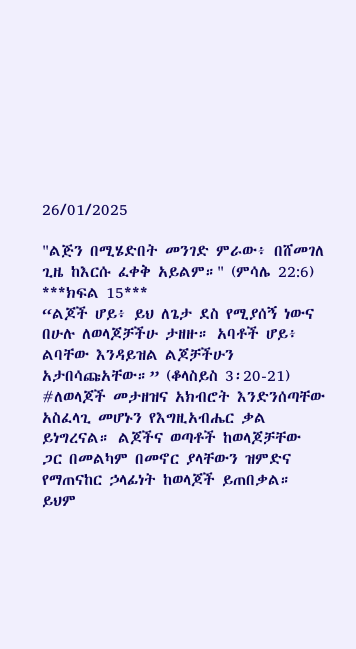26/01/2025

"ልጅን በሚሄድበት መንገድ ምራው፥ በሸመገለ ጊዜ ከእርሱ ፈቀቅ አይልም።" (ምሳሌ 22:6)
***ክፍል 15***
“ልጆች ሆይ፥ ይህ ለጌታ ደስ የሚያሰኝ ነውና በሁሉ ለወላጆቻችሁ ታዘዙ። አባቶች ሆይ፥ ልባቸው እንዳይዝል ልጆቻችሁን አታበሳጩአቸው።” (ቆላስይስ 3፡20-21)
#ለወላጆች መታዘዝና አክብሮት እንድንሰጣቸው አስፈላጊ መሆኑን የእግዚአብሔር ቃል ይነግረናል። ልጆችና ወጣቶች ከወላጆቻቸው ጋር በመልካም በመኖር ያላቸውን ዝምድና የማጠናከር ኃላፊነት ከወላጆች ይጠበቃል። ይህም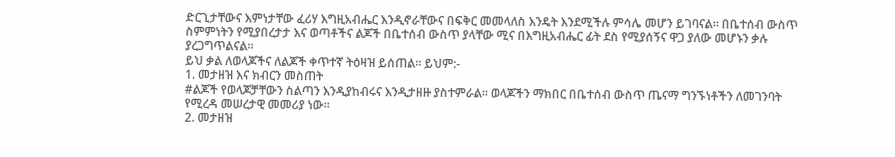ድርጊታቸውና እምነታቸው ፈሪሃ እግዚአብሔር እንዲኖራቸውና በፍቅር መመላለስ እንዴት እንደሚችሉ ምሳሌ መሆን ይገባናል። በቤተሰብ ውስጥ ስምምነትን የሚያበረታታ እና ወጣቶችና ልጆች በቤተሰብ ውስጥ ያላቸው ሚና በእግዚአብሔር ፊት ደስ የሚያሰኝና ዋጋ ያለው መሆኑን ቃሉ ያረጋግጥልናል።
ይህ ቃል ለወላጆችና ለልጆች ቀጥተኛ ትዕዛዝ ይሰጠል። ይህም:-
1. መታዘዝ እና ክብርን መስጠት
#ልጆች የወላጆቻቸውን ስልጣን እንዲያከብሩና እንዲታዘዙ ያስተምራል። ወላጆችን ማክበር በቤተሰብ ውስጥ ጤናማ ግንኙነቶችን ለመገንባት የሚረዳ መሠረታዊ መመሪያ ነው።
2. መታዘዝ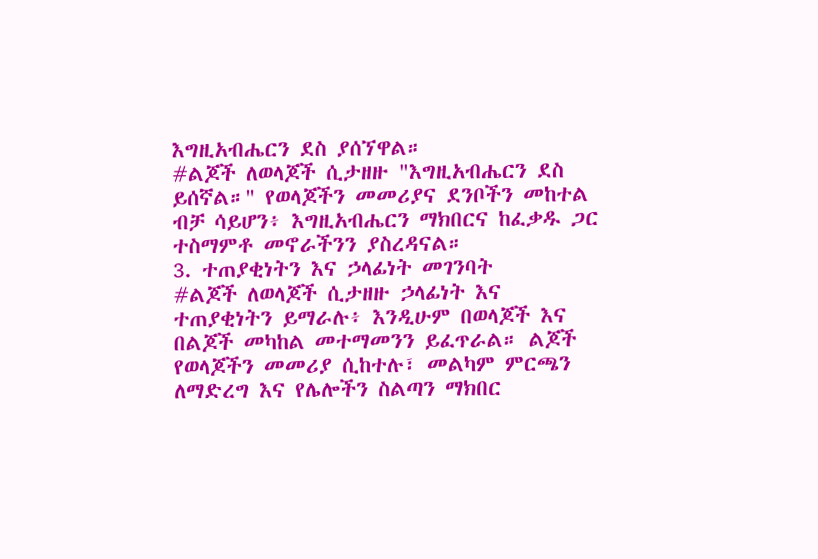እግዚአብሔርን ደስ ያሰኘዋል።
#ልጆች ለወላጆች ሲታዘዙ "እግዚአብሔርን ደስ ይሰኛል።" የወላጆችን መመሪያና ደንቦችን መከተል ብቻ ሳይሆን፥ እግዚአብሔርን ማክበርና ከፈቃዱ ጋር ተስማምቶ መኖራችንን ያስረዳናል።
3. ተጠያቂነትን እና ኃላፊነት መገንባት
#ልጆች ለወላጆች ሲታዘዙ ኃላፊነት እና ተጠያቂነትን ይማራሉ፥ እንዲሁም በወላጆች እና በልጆች መካከል መተማመንን ይፈጥራል። ልጆች የወላጆችን መመሪያ ሲከተሉ፣ መልካም ምርጫን ለማድረግ እና የሌሎችን ስልጣን ማክበር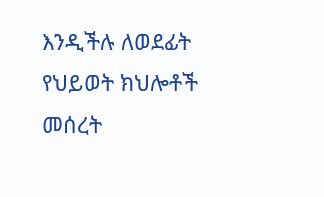እንዲችሉ ለወደፊት የህይወት ክህሎቶች መሰረት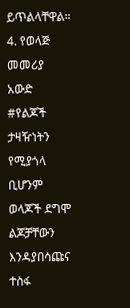ይጥልላቸዋል።
4. የወላጅ መመሪያ አውድ
#የልጆች ታዛዥነትን የሚያጎላ ቢሆንም ወላጆች ደግሞ ልጆቻቸውን እንዳያበሳጩና ተስፋ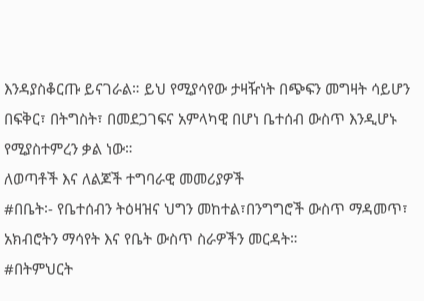እንዳያስቆርጡ ይናገራል። ይህ የሚያሳየው ታዛዥነት በጭፍን መግዛት ሳይሆን በፍቅር፣ በትግስት፣ በመደጋገፍና አምላካዊ በሆነ ቤተሰብ ውስጥ እንዲሆኑ የሚያስተምረን ቃል ነው።
ለወጣቶች እና ለልጆች ተግባራዊ መመሪያዎች
#በቤት፡- የቤተሰብን ትዕዛዝና ህግን መከተል፣በንግግሮች ውስጥ ማዳመጥ፣ አክብሮትን ማሳየት እና የቤት ውስጥ ስራዎችን መርዳት።
#በትምህርት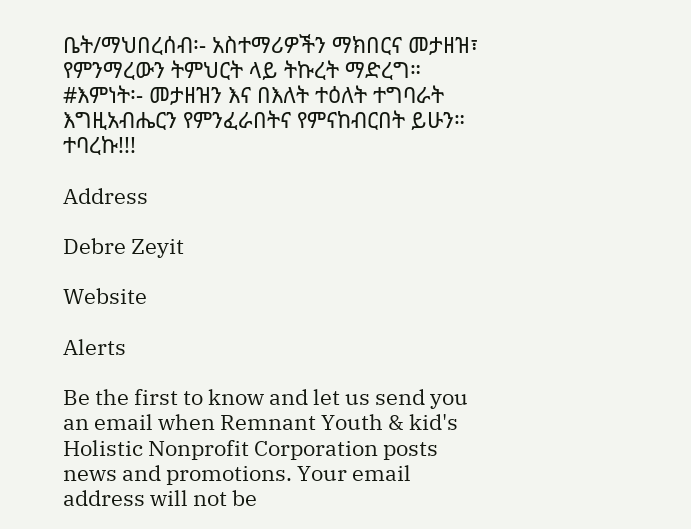ቤት/ማህበረሰብ፡- አስተማሪዎችን ማክበርና መታዘዝ፣ የምንማረውን ትምህርት ላይ ትኩረት ማድረግ።
#እምነት፡- መታዘዝን እና በእለት ተዕለት ተግባራት እግዚአብሔርን የምንፈራበትና የምናከብርበት ይሁን።
ተባረኩ!!!

Address

Debre Zeyit

Website

Alerts

Be the first to know and let us send you an email when Remnant Youth & kid's Holistic Nonprofit Corporation posts news and promotions. Your email address will not be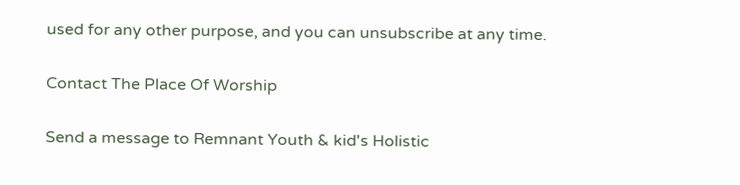used for any other purpose, and you can unsubscribe at any time.

Contact The Place Of Worship

Send a message to Remnant Youth & kid's Holistic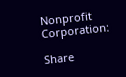Nonprofit Corporation:

Share